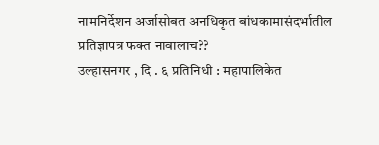नामनिर्देशन अर्जासोबत अनधिकृत बांधकामासंदर्भातील प्रतिज्ञापत्र फक्त नावालाच??
उल्हासनगर , दि . ६ प्रतिनिधी : महापालिकेत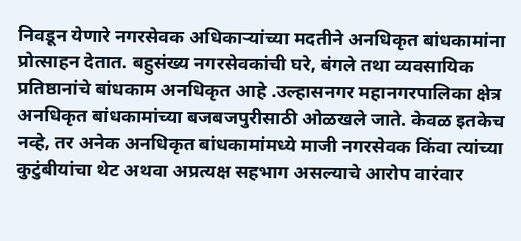निवडून येणारे नगरसेवक अधिकाऱ्यांच्या मदतीने अनधिकृत बांधकामांना प्रोत्साहन देतात. बहुसंख्य नगरसेवकांची घरे, बंगले तथा व्यवसायिक प्रतिष्ठानांचे बांधकाम अनधिकृत आहे .उल्हासनगर महानगरपालिका क्षेत्र अनधिकृत बांधकामांच्या बजबजपुरीसाठी ओळखले जाते. केवळ इतकेच नव्हे, तर अनेक अनधिकृत बांधकामांमध्ये माजी नगरसेवक किंवा त्यांच्या कुटुंबीयांचा थेट अथवा अप्रत्यक्ष सहभाग असल्याचे आरोप वारंवार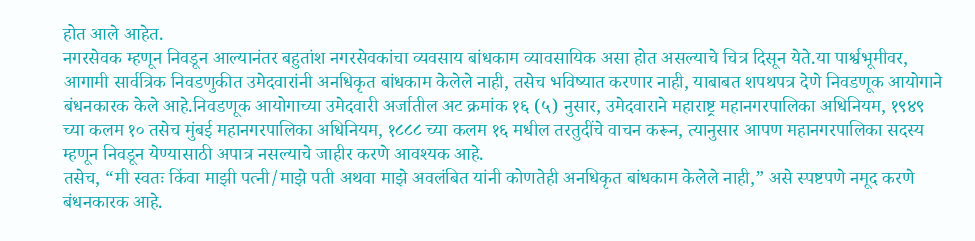होत आले आहेत.
नगरसेवक म्हणून निवडून आल्यानंतर बहुतांश नगरसेवकांचा व्यवसाय बांधकाम व्यावसायिक असा होत असल्याचे चित्र दिसून येते.या पार्श्वभूमीवर, आगामी सार्वत्रिक निवडणुकीत उमेदवारांनी अनधिकृत बांधकाम केलेले नाही, तसेच भविष्यात करणार नाही, याबाबत शपथपत्र देणे निवडणूक आयोगाने बंधनकारक केले आहे.निवडणूक आयोगाच्या उमेदवारी अर्जातील अट क्रमांक १६ (५) नुसार, उमेदवाराने महाराष्ट्र महानगरपालिका अधिनियम, १९४९ च्या कलम १० तसेच मुंबई महानगरपालिका अधिनियम, १८८८ च्या कलम १६ मधील तरतुदींचे वाचन करून, त्यानुसार आपण महानगरपालिका सदस्य म्हणून निवडून येण्यासाठी अपात्र नसल्याचे जाहीर करणे आवश्यक आहे.
तसेच, “मी स्वतः किंवा माझी पत्नी/माझे पती अथवा माझे अवलंबित यांनी कोणतेही अनधिकृत बांधकाम केलेले नाही,” असे स्पष्टपणे नमूद करणे बंधनकारक आहे.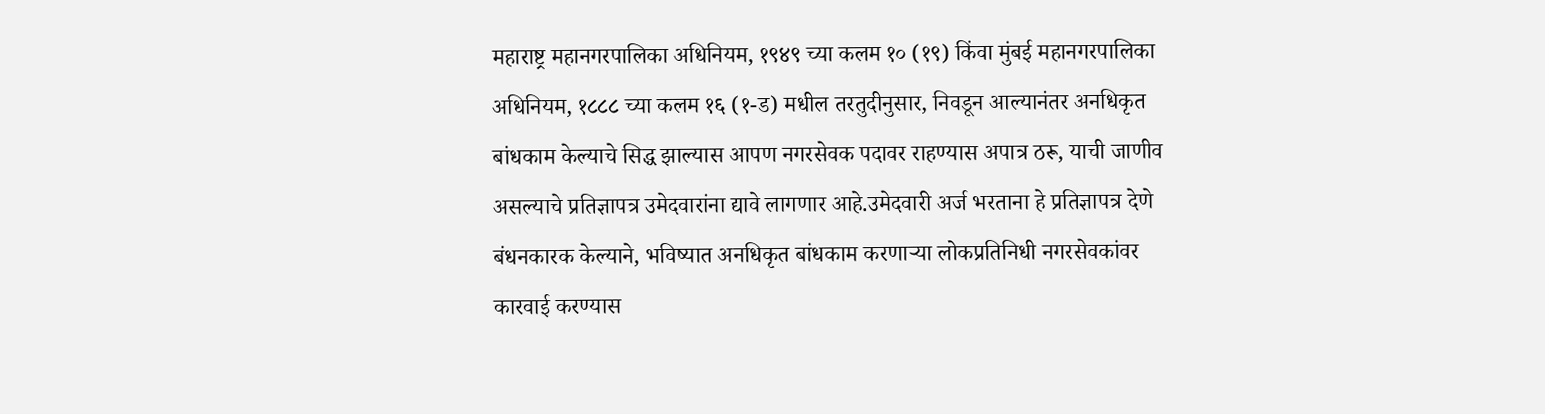महाराष्ट्र महानगरपालिका अधिनियम, १९४९ च्या कलम १० (१९) किंवा मुंबई महानगरपालिका अधिनियम, १८८८ च्या कलम १६ (१-ड) मधील तरतुदीनुसार, निवडून आल्यानंतर अनधिकृत बांधकाम केल्याचे सिद्ध झाल्यास आपण नगरसेवक पदावर राहण्यास अपात्र ठरू, याची जाणीव असल्याचे प्रतिज्ञापत्र उमेदवारांना द्यावे लागणार आहे.उमेदवारी अर्ज भरताना हे प्रतिज्ञापत्र देणे बंधनकारक केल्याने, भविष्यात अनधिकृत बांधकाम करणाऱ्या लोकप्रतिनिधी नगरसेवकांवर कारवाई करण्यास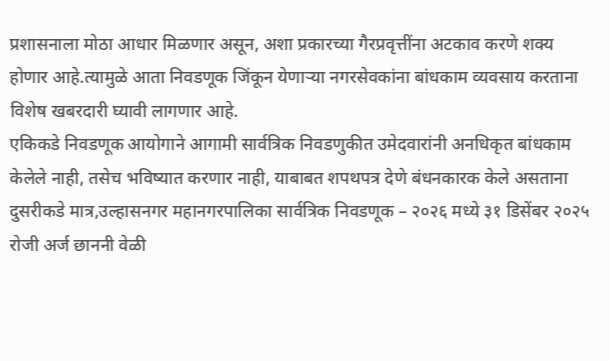प्रशासनाला मोठा आधार मिळणार असून, अशा प्रकारच्या गैरप्रवृत्तींना अटकाव करणे शक्य होणार आहे.त्यामुळे आता निवडणूक जिंकून येणाऱ्या नगरसेवकांना बांधकाम व्यवसाय करताना विशेष खबरदारी घ्यावी लागणार आहे.
एकिकडे निवडणूक आयोगाने आगामी सार्वत्रिक निवडणुकीत उमेदवारांनी अनधिकृत बांधकाम केलेले नाही, तसेच भविष्यात करणार नाही, याबाबत शपथपत्र देणे बंधनकारक केले असताना दुसरीकडे मात्र,उल्हासनगर महानगरपालिका सार्वत्रिक निवडणूक – २०२६ मध्ये ३१ डिसेंबर २०२५ रोजी अर्ज छाननी वेळी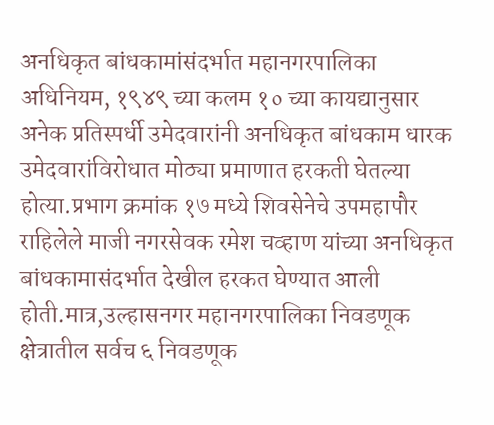अनधिकृत बांधकामांसंदर्भात महानगरपालिका अधिनियम, १९४९ च्या कलम १० च्या कायद्यानुसार अनेक प्रतिस्पर्धी उमेदवारांनी अनधिकृत बांधकाम धारक उमेदवारांविरोधात मोठ्या प्रमाणात हरकती घेतल्या होत्या.प्रभाग क्रमांक १७ मध्ये शिवसेनेचे उपमहापौर राहिलेले माजी नगरसेवक रमेश चव्हाण यांच्या अनधिकृत बांधकामासंदर्भात देखील हरकत घेण्यात आली होती.मात्र,उल्हासनगर महानगरपालिका निवडणूक क्षेत्रातील सर्वच ६ निवडणूक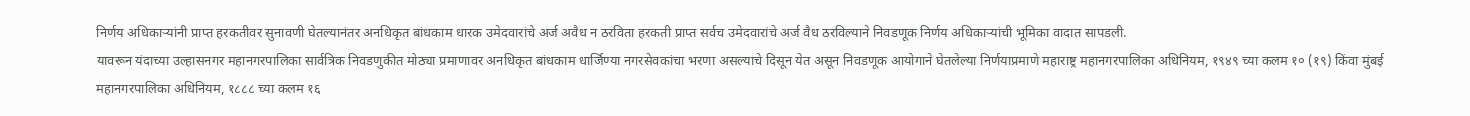निर्णय अधिकाऱ्यांनी प्राप्त हरकतीवर सुनावणी घेतल्यानंतर अनधिकृत बांधकाम धारक उमेदवारांचे अर्ज अवैध न ठरविता हरकती प्राप्त सर्वच उमेदवारांचे अर्ज वैध ठरविल्याने निवडणूक निर्णय अधिकाऱ्यांची भूमिका वादात सापडली.
यावरून यंदाच्या उल्हासनगर महानगरपालिका सार्वत्रिक निवडणुकीत मोठ्या प्रमाणावर अनधिकृत बांधकाम धार्जिण्या नगरसेवकांचा भरणा असल्याचे दिसून येत असून निवडणूक आयोगाने घेतलेल्या निर्णयाप्रमाणे महाराष्ट्र महानगरपालिका अधिनियम, १९४९ च्या कलम १० (१९) किंवा मुंबई महानगरपालिका अधिनियम, १८८८ च्या कलम १६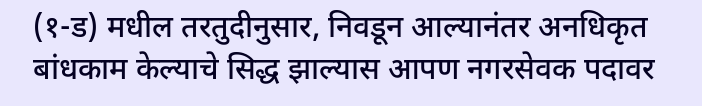(१-ड) मधील तरतुदीनुसार, निवडून आल्यानंतर अनधिकृत बांधकाम केल्याचे सिद्ध झाल्यास आपण नगरसेवक पदावर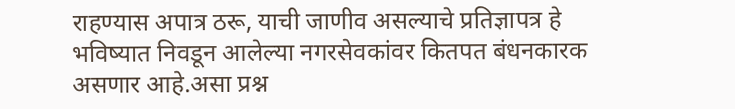राहण्यास अपात्र ठरू, याची जाणीव असल्याचे प्रतिज्ञापत्र हे भविष्यात निवडून आलेल्या नगरसेवकांवर कितपत बंधनकारक असणार आहे.असा प्रश्न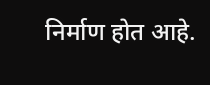निर्माण होत आहे.